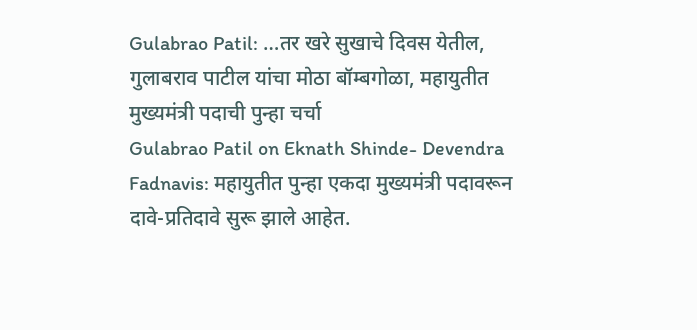Gulabrao Patil: …तर खरे सुखाचे दिवस येतील, गुलाबराव पाटील यांचा मोठा बॉम्बगोळा, महायुतीत मुख्यमंत्री पदाची पुन्हा चर्चा
Gulabrao Patil on Eknath Shinde- Devendra Fadnavis: महायुतीत पुन्हा एकदा मुख्यमंत्री पदावरून दावे-प्रतिदावे सुरू झाले आहेत.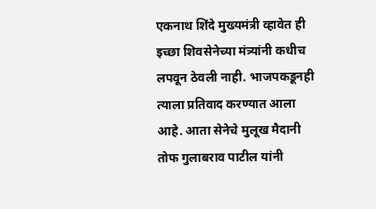एकनाथ शिंदे मुख्यमंत्री व्हावेत ही इच्छा शिवसेनेच्या मंत्र्यांनी कधीच लपवून ठेवली नाही. भाजपकडूनही त्याला प्रतिवाद करण्यात आला आहे. आता सेनेचे मुलूख मैदानी तोफ गुलाबराव पाटील यांनी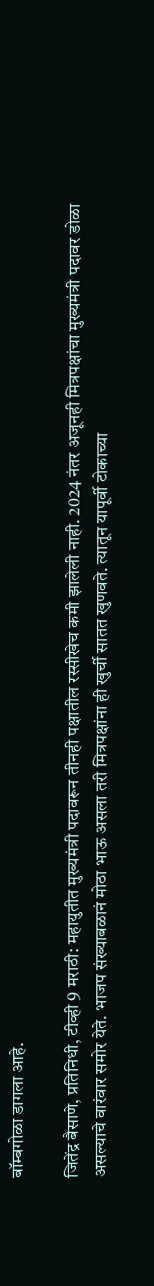बॉम्बगोळा डागला आहे.

जितेंद्र बैसाणे, प्रतिनिधी, टीव्ही 9 मराठी: महायुतीत मुख्यमंत्री पदावरून तीनही पक्षातील रस्सीखेच कमी झालेली नाही. 2024 नंतर अजूनही मित्रपक्षांचा मुख्यमंत्री पदावर डोळा असल्याचे वारंवार समोर येते. भाजप संख्याबळानं मोठा भाऊ असला तरी मित्रपक्षांना ही खुर्ची सातत खुणवते. त्यातून यापूर्वी टोकाच्या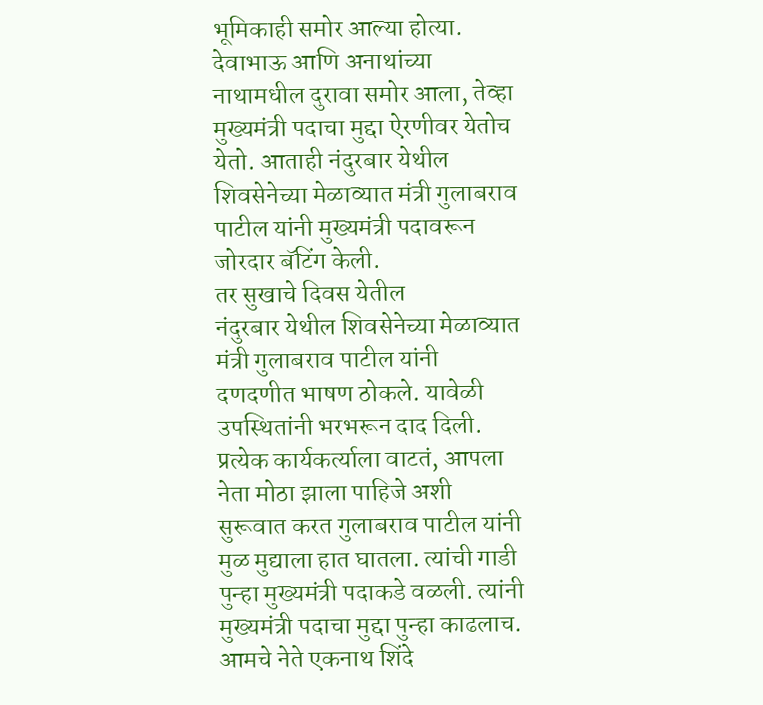भूमिकाही समोर आल्या होत्या. देवाभाऊ आणि अनाथांच्या नाथामधील दुरावा समोर आला, तेव्हा मुख्यमंत्री पदाचा मुद्दा ऐरणीवर येतोच येतो. आताही नंदुरबार येथील शिवसेनेच्या मेळाव्यात मंत्री गुलाबराव पाटील यांनी मुख्यमंत्री पदावरून जोरदार बॅटिंग केली.
तर सुखाचे दिवस येतील
नंदुरबार येथील शिवसेनेच्या मेळाव्यात मंत्री गुलाबराव पाटील यांनी दणदणीत भाषण ठोकले. यावेळी उपस्थितांनी भरभरून दाद दिली. प्रत्येक कार्यकर्त्याला वाटतं, आपला नेता मोठा झाला पाहिजे अशी सुरूवात करत गुलाबराव पाटील यांनी मुळ मुद्याला हात घातला. त्यांची गाडी पुन्हा मुख्यमंत्री पदाकडे वळली. त्यांनी मुख्यमंत्री पदाचा मुद्दा पुन्हा काढलाच. आमचे नेते एकनाथ शिंदे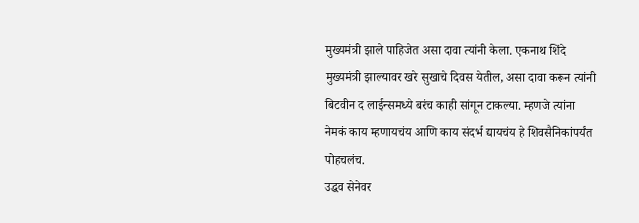मुख्यमंत्री झाले पाहिजेत असा दावा त्यांनी केला. एकनाथ शिंदे मुख्यमंत्री झाल्यावर खरे सुखाचे दिवस येतील, असा दावा करून त्यांनी बिटवीन द लाईन्समध्ये बरंच काही सांगून टाकल्या. म्हणजे त्यांना नेमकं काय म्हणायचंय आणि काय संदर्भ द्यायचंय हे शिवसैनिकांपर्यंत पोहचलंच.
उद्धव सेनेवर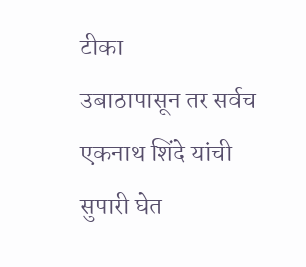टीका
उबाठापासून तर सर्वच एकनाथ शिंदे यांची सुपारी घेत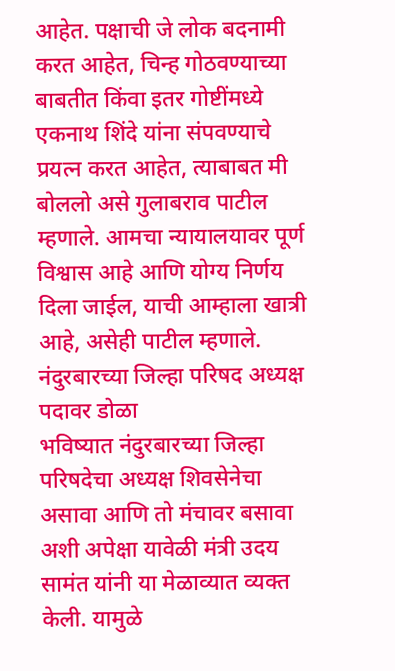आहेत. पक्षाची जे लोक बदनामी करत आहेत, चिन्ह गोठवण्याच्या बाबतीत किंवा इतर गोष्टींमध्ये एकनाथ शिंदे यांना संपवण्याचे प्रयत्न करत आहेत, त्याबाबत मी बोललो असे गुलाबराव पाटील म्हणाले. आमचा न्यायालयावर पूर्ण विश्वास आहे आणि योग्य निर्णय दिला जाईल, याची आम्हाला खात्री आहे, असेही पाटील म्हणाले.
नंदुरबारच्या जिल्हा परिषद अध्यक्ष पदावर डोळा
भविष्यात नंदुरबारच्या जिल्हा परिषदेचा अध्यक्ष शिवसेनेचा असावा आणि तो मंचावर बसावा अशी अपेक्षा यावेळी मंत्री उदय सामंत यांनी या मेळाव्यात व्यक्त केली. यामुळे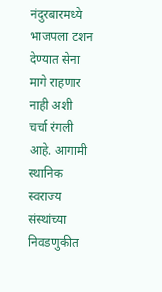नंदुरबारमध्ये भाजपला टशन देण्यात सेना मागे राहणार नाही अशी चर्चा रंगली आहे. आगामी स्थानिक स्वराज्य संस्थांच्या निवडणुकीत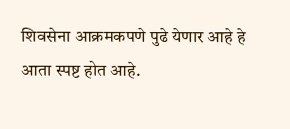शिवसेना आक्रमकपणे पुढे येणार आहे हे आता स्पष्ट होत आहे.